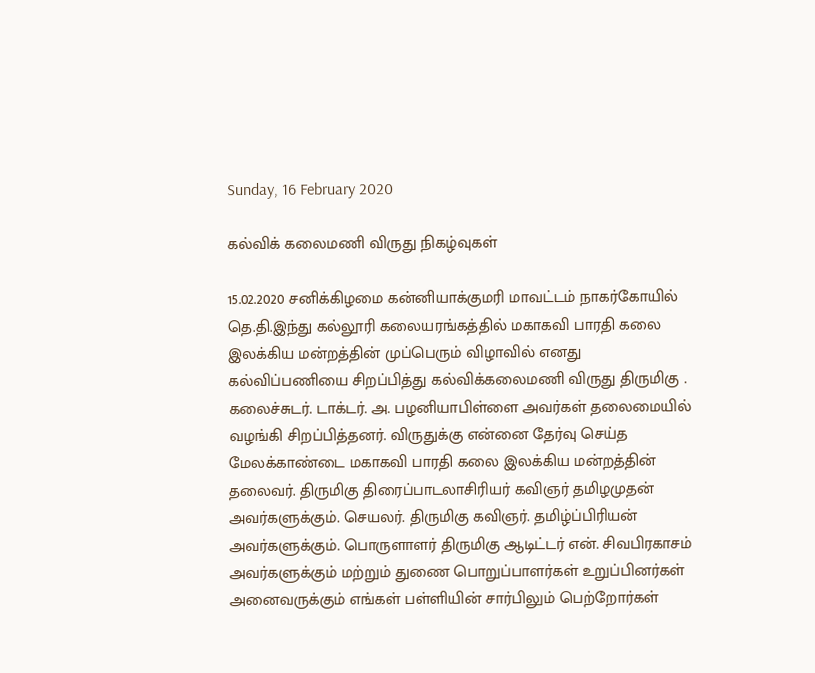Sunday, 16 February 2020

கல்விக் கலைமணி விருது நிகழ்வுகள்

15.02.2020 சனிக்கிழமை கன்னியாக்குமரி மாவட்டம் நாகர்கோயில் தெ.தி.இந்து கல்லூரி கலையரங்கத்தில் மகாகவி பாரதி கலை இலக்கிய மன்றத்தின் முப்பெரும் விழாவில் எனது கல்விப்பணியை சிறப்பித்து கல்விக்கலைமணி விருது திருமிகு . கலைச்சுடர். டாக்டர். அ. பழனியாபிள்ளை அவர்கள் தலைமையில் வழங்கி சிறப்பித்தனர். விருதுக்கு என்னை தேர்வு செய்த மேலக்காண்டை மகாகவி பாரதி கலை இலக்கிய மன்றத்தின் தலைவர். திருமிகு திரைப்பாடலாசிரியர் கவிஞர் தமிழமுதன் அவர்களுக்கும். செயலர். திருமிகு கவிஞர். தமிழ்ப்பிரியன் அவர்களுக்கும். பொருளாளர் திருமிகு ஆடிட்டர் என். சிவபிரகாசம் அவர்களுக்கும் மற்றும் துணை பொறுப்பாளர்கள் உறுப்பினர்கள் அனைவருக்கும் எங்கள் பள்ளியின் சார்பிலும் பெற்றோர்கள்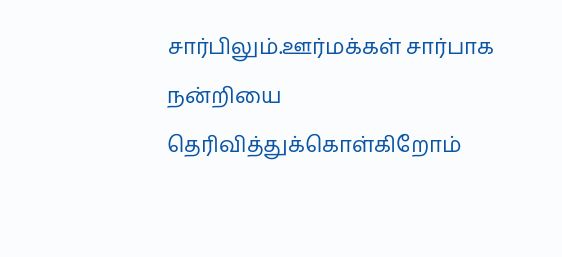சார்பிலும்.ஊர்மக்கள் சார்பாக நன்றியை தெரிவித்துக்கொள்கிறோம்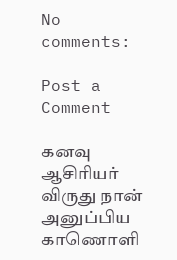No comments:

Post a Comment

கனவு ஆசிரியர் விருது நான் அனுப்பிய காணொளி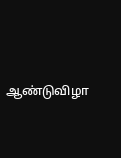ஆண்டுவிழா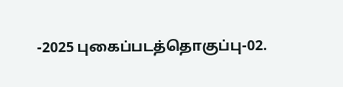-2025 புகைப்படத்தொகுப்பு-02.